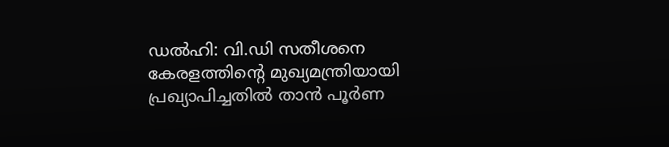ഡൽഹി: വി.ഡി സതീശനെ കേരളത്തിന്‍റെ മുഖ്യമന്ത്രിയായി പ്രഖ്യാപിച്ചതിൽ താൻ പൂര്‍ണ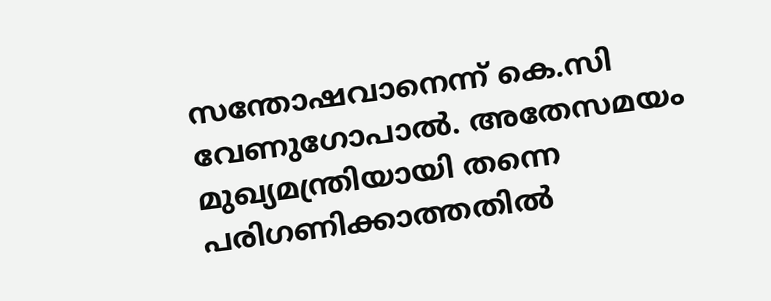സന്തോഷവാനെന്ന് കെ.സി വേണുഗോപാൽ. അതേസമയം മുഖ്യമന്ത്രിയായി തന്നെ പരിഗണിക്കാത്തതിൽ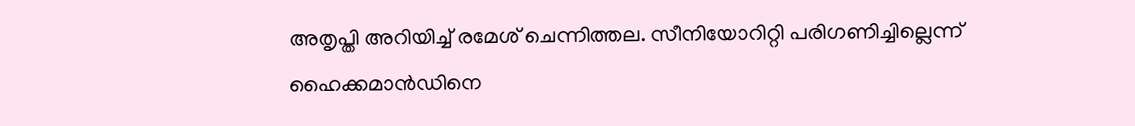അതൃപ്തി അറിയിച്ച് രമേശ് ചെന്നിത്തല. സീനിയോറിറ്റി പരിഗണിച്ചില്ലെന്ന് ഹൈക്കമാൻഡിനെ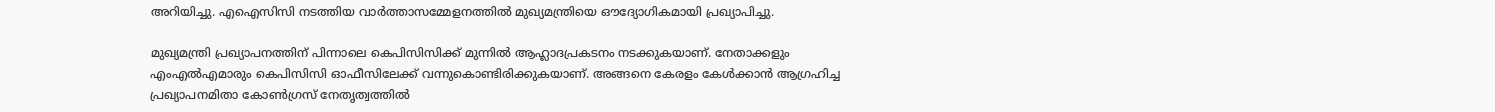അറിയിച്ചു. എഐസിസി നടത്തിയ വാര്‍ത്താസമ്മേളനത്തിൽ മുഖ്യമന്ത്രിയെ ഔദ്യോഗികമായി പ്രഖ്യാപിച്ചു.

മുഖ്യമന്ത്രി പ്രഖ്യാപനത്തിന് പിന്നാലെ കെപിസിസിക്ക് മുന്നിൽ ആഹ്ലാദപ്രകടനം നടക്കുകയാണ്. നേതാക്കളും എംഎൽഎമാരും കെപിസിസി ഓഫീസിലേക്ക് വന്നുകൊണ്ടിരിക്കുകയാണ്. അങ്ങനെ കേരളം കേൾക്കാൻ ആഗ്രഹിച്ച പ്രഖ്യാപനമിതാ കോൺഗ്രസ് നേതൃത്വത്തിൽ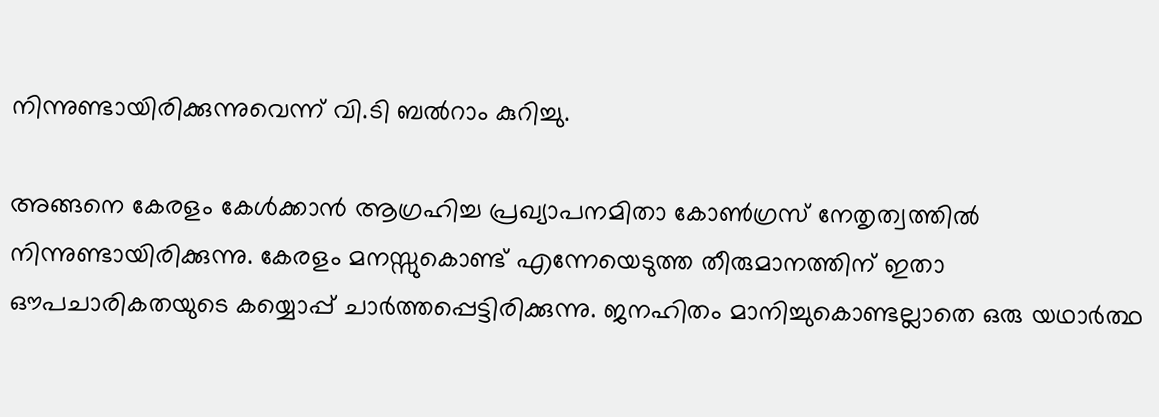നിന്നുണ്ടായിരിക്കുന്നുവെന്ന് വി.ടി ബൽറാം കുറിച്ചു.

അങ്ങനെ കേരളം കേൾക്കാൻ ആഗ്രഹിച്ച പ്രഖ്യാപനമിതാ കോൺഗ്രസ് നേതൃത്വത്തിൽ നിന്നുണ്ടായിരിക്കുന്നു. കേരളം മനസ്സുകൊണ്ട് എന്നേയെടുത്ത തീരുമാനത്തിന് ഇതാ ഔപചാരികതയുടെ കയ്യൊപ്പ് ചാർത്തപ്പെട്ടിരിക്കുന്നു. ജനഹിതം മാനിച്ചുകൊണ്ടല്ലാതെ ഒരു യഥാർത്ഥ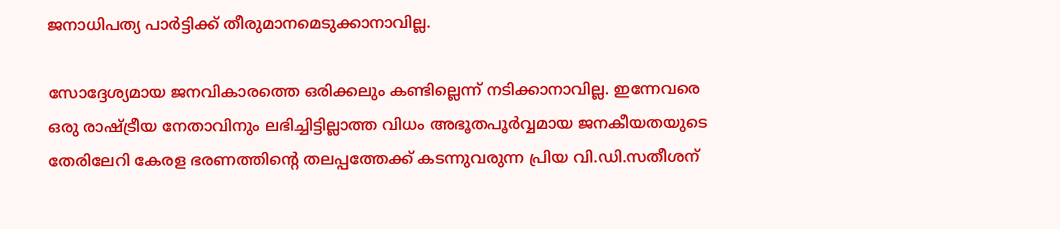ജനാധിപത്യ പാർട്ടിക്ക് തീരുമാനമെടുക്കാനാവില്ല.

സോദ്ദേശ്യമായ ജനവികാരത്തെ ഒരിക്കലും കണ്ടില്ലെന്ന് നടിക്കാനാവില്ല. ഇന്നേവരെ ഒരു രാഷ്ട്രീയ നേതാവിനും ലഭിച്ചിട്ടില്ലാത്ത വിധം അഭൂതപൂർവ്വമായ ജനകീയതയുടെ തേരിലേറി കേരള ഭരണത്തിൻ്റെ തലപ്പത്തേക്ക് കടന്നുവരുന്ന പ്രിയ വി.ഡി.സതീശന്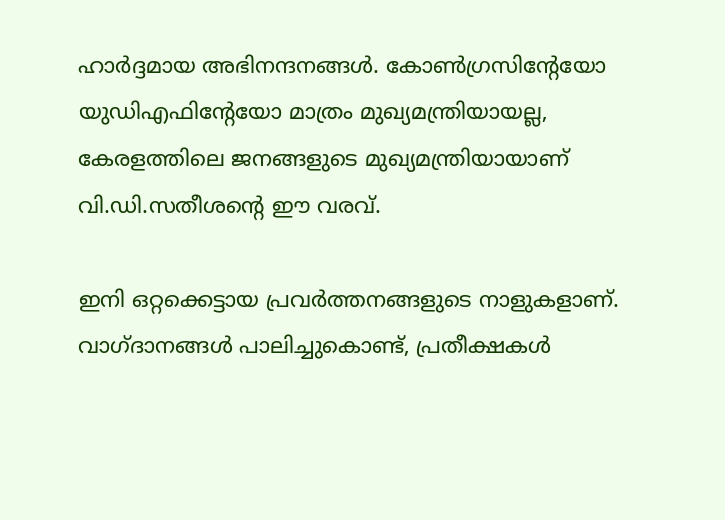ഹാർദ്ദമായ അഭിനന്ദനങ്ങൾ. കോൺഗ്രസിൻ്റേയോ യുഡിഎഫിൻ്റേയോ മാത്രം മുഖ്യമന്ത്രിയായല്ല, കേരളത്തിലെ ജനങ്ങളുടെ മുഖ്യമന്ത്രിയായാണ് വി.ഡി.സതീശൻ്റെ ഈ വരവ്.

ഇനി ഒറ്റക്കെട്ടായ പ്രവർത്തനങ്ങളുടെ നാളുകളാണ്. വാഗ്ദാനങ്ങൾ പാലിച്ചുകൊണ്ട്, പ്രതീക്ഷകൾ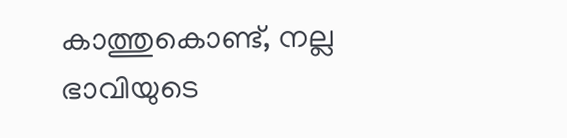കാത്തുകൊണ്ട്, നല്ല ഭാവിയുടെ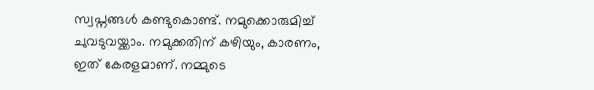സ്വപ്നങ്ങൾ കണ്ടുകൊണ്ട്. നമുക്കൊരുമിച്ച് ചുവടുവയ്ക്കാം. നമുക്കതിന് കഴിയും, കാരണം, ഇത് കേരളമാണ്. നമ്മുടെ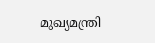മുഖ്യമന്ത്രി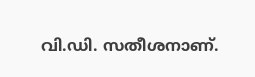വി.ഡി. സതീശനാണ്.